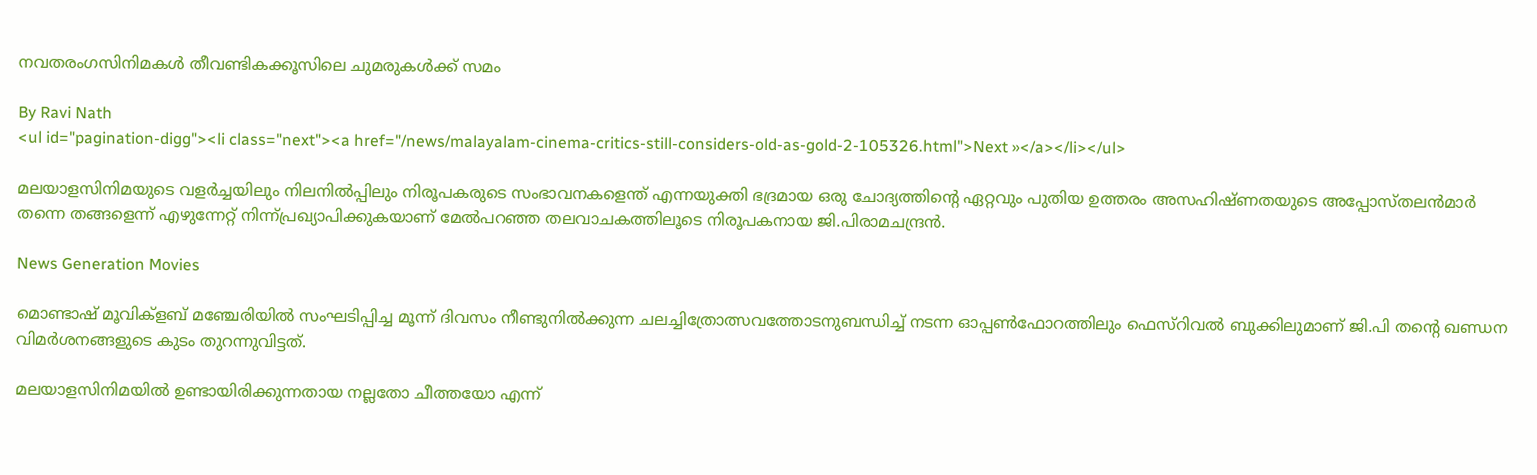നവതരംഗസിനിമകള്‍ തീവണ്ടികക്കൂസിലെ ചുമരുകള്‍ക്ക് സമം

By Ravi Nath
<ul id="pagination-digg"><li class="next"><a href="/news/malayalam-cinema-critics-still-considers-old-as-gold-2-105326.html">Next »</a></li></ul>

മലയാളസിനിമയുടെ വളര്‍ച്ചയിലും നിലനില്‍പ്പിലും നിരൂപകരുടെ സംഭാവനകളെന്ത് എന്നയുക്തി ഭദ്രമായ ഒരു ചോദ്യത്തിന്റെ ഏറ്റവും പുതിയ ഉത്തരം അസഹിഷ്ണതയുടെ അപ്പോസ്തലന്‍മാര്‍ തന്നെ തങ്ങളെന്ന് എഴുന്നേറ്റ് നിന്ന്പ്രഖ്യാപിക്കുകയാണ് മേല്‍പറഞ്ഞ തലവാചകത്തിലൂടെ നിരൂപകനായ ജി.പിരാമചന്ദ്രന്‍.

News Generation Movies

മൊണ്ടാഷ് മൂവിക്‌ളബ് മഞ്ചേരിയില്‍ സംഘടിപ്പിച്ച മൂന്ന് ദിവസം നീണ്ടുനില്‍ക്കുന്ന ചലച്ചിത്രോത്സവത്തോടനുബന്ധിച്ച് നടന്ന ഓപ്പണ്‍ഫോറത്തിലും ഫെസ്‌റിവല്‍ ബുക്കിലുമാണ് ജി.പി തന്റെ ഖണ്ഡന വിമര്‍ശനങ്ങളുടെ കുടം തുറന്നുവിട്ടത്.

മലയാളസിനിമയില്‍ ഉണ്ടായിരിക്കുന്നതായ നല്ലതോ ചീത്തയോ എന്ന്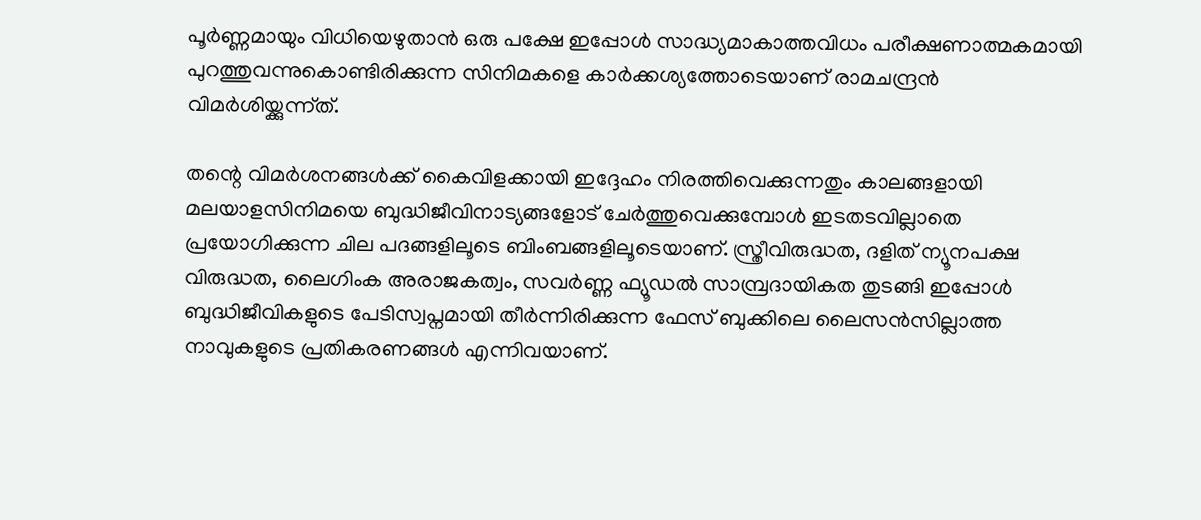പൂര്‍ണ്ണമായും വിധിയെഴുതാന്‍ ഒരു പക്ഷേ ഇപ്പോള്‍ സാദ്ധ്യമാകാത്തവിധം പരീക്ഷണാത്മകമായി പുറത്തുവന്നുകൊണ്ടിരിക്കുന്ന സിനിമകളെ കാര്‍ക്കശ്യത്തോടെയാണ് രാമചന്ദ്രന്‍ വിമര്‍ശിയ്ക്കുന്ന്ത്.

തന്റെ വിമര്‍ശനങ്ങള്‍ക്ക് കൈവിളക്കായി ഇദ്ദേഹം നിരത്തിവെക്കുന്നതും കാലങ്ങളായി മലയാളസിനിമയെ ബുദ്ധിജീവിനാട്യങ്ങളോട് ചേര്‍ത്തുവെക്കുമ്പോള്‍ ഇടതടവില്ലാതെ പ്രയോഗിക്കുന്ന ചില പദങ്ങളിലൂടെ ബിംബങ്ങളിലൂടെയാണ്. സ്ത്രീവിരുദ്ധത, ദളിത് ന്യൂനപക്ഷ വിരുദ്ധത, ലൈഗിംക അരാജകത്വം, സവര്‍ണ്ണ ഫ്യൂഡല്‍ സാമ്പ്രദായികത തുടങ്ങി ഇപ്പോള്‍ ബുദ്ധിജീവികളുടെ പേടിസ്വപ്നമായി തീര്‍ന്നിരിക്കുന്ന ഫേസ് ബുക്കിലെ ലൈസന്‍സില്ലാത്ത നാവുകളുടെ പ്രതികരണങ്ങള്‍ എന്നിവയാണ്.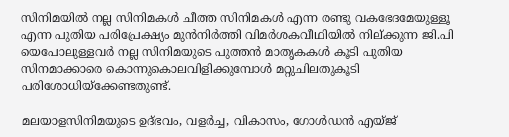സിനിമയില്‍ നല്ല സിനിമകള്‍ ചീത്ത സിനിമകള്‍ എന്ന രണ്ടു വകഭേദമേയുള്ളൂ എന്ന പുതിയ പരിപ്രേക്ഷ്യം മുന്‍നിര്‍ത്തി വിമര്‍ശകവീഥിയില്‍ നില്ക്കുന്ന ജി.പി യെപോലുള്ളവര്‍ നല്ല സിനിമയുടെ പുത്തന്‍ മാതൃകകള്‍ കൂടി പുതിയ സിനമാക്കാരെ കൊന്നുകൊലവിളിക്കുമ്പോള്‍ മറ്റുചിലതുകൂടി പരിശോധിയ്‌ക്കേണ്ടതുണ്ട്.

മലയാളസിനിമയുടെ ഉദ്ഭവം, വളര്‍ച്ച, വികാസം, ഗോള്‍ഡന്‍ എയ്ജ്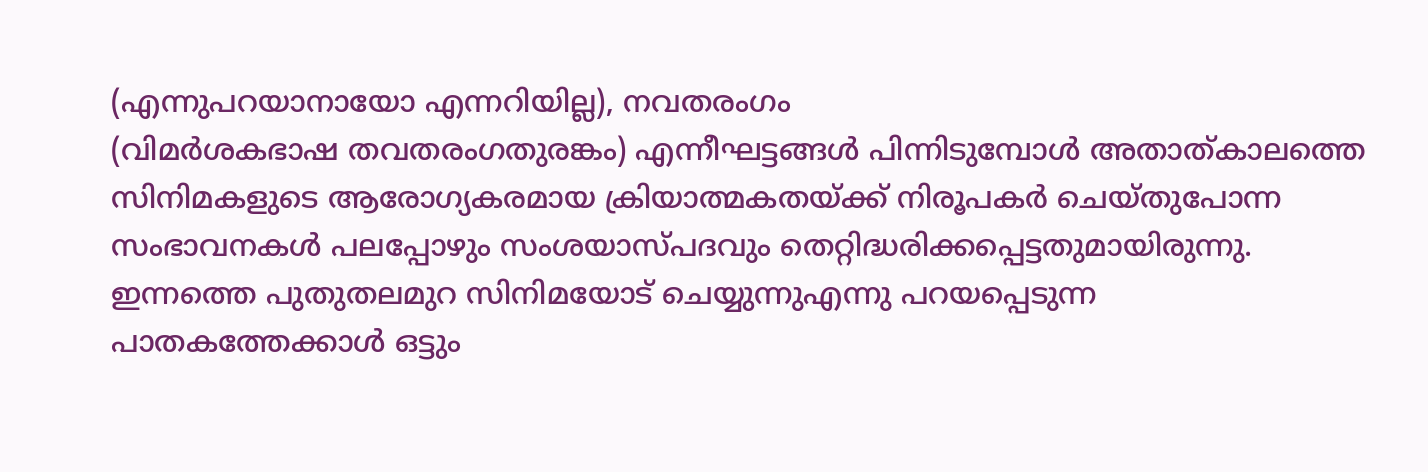(എന്നുപറയാനായോ എന്നറിയില്ല), നവതരംഗം
(വിമര്‍ശകഭാഷ തവതരംഗതുരങ്കം) എന്നീഘട്ടങ്ങള്‍ പിന്നിടുമ്പോള്‍ അതാത്കാലത്തെ സിനിമകളുടെ ആരോഗ്യകരമായ ക്രിയാത്മകതയ്ക്ക് നിരൂപകര്‍ ചെയ്തുപോന്ന സംഭാവനകള്‍ പലപ്പോഴും സംശയാസ്പദവും തെറ്റിദ്ധരിക്കപ്പെട്ടതുമായിരുന്നു. ഇന്നത്തെ പുതുതലമുറ സിനിമയോട് ചെയ്യുന്നുഎന്നു പറയപ്പെടുന്ന പാതകത്തേക്കാള്‍ ഒട്ടും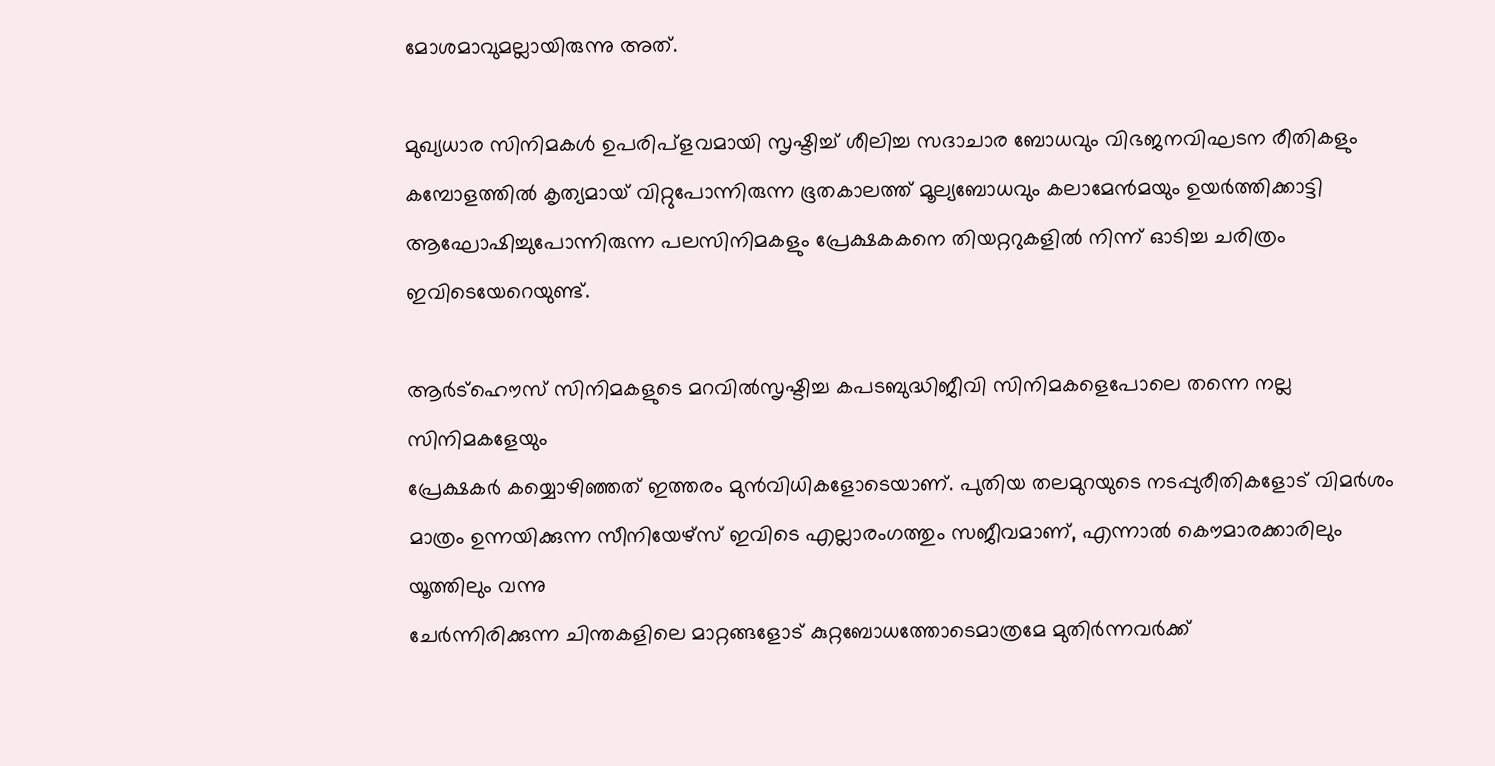മോശമാവുമല്ലായിരുന്നു അത്.

മുഖ്യധാര സിനിമകള്‍ ഉപരിപ്‌ളവമായി സൃഷ്ടിച്ച് ശീലിച്ച സദാചാര ബോധവും വിഭജനവിഘടന രീതികളും കമ്പോളത്തില്‍ കൃത്യമായ് വിറ്റുപോന്നിരുന്ന ഭൂതകാലത്ത് മൂല്യബോധവും കലാമേന്‍മയും ഉയര്‍ത്തിക്കാട്ടി ആഘോഷിച്ചുപോന്നിരുന്ന പലസിനിമകളും പ്രേക്ഷകകനെ തിയറ്ററുകളില്‍ നിന്ന് ഓടിച്ച ചരിത്രം ഇവിടെയേറെയുണ്ട്.

ആര്‍ട്‌ഹൌസ് സിനിമകളുടെ മറവില്‍സൃഷ്ടിച്ച കപടബുദ്ധിജീവി സിനിമകളെപോലെ തന്നെ നല്ല സിനിമകളേയും
പ്രേക്ഷകര്‍ കയ്യൊഴിഞ്ഞത് ഇത്തരം മുന്‍വിധികളോടെയാണ്. പുതിയ തലമുറയുടെ നടപ്പുരീതികളോട് വിമര്‍ശം മാത്രം ഉന്നയിക്കുന്ന സീനിയേഴ്‌സ് ഇവിടെ എല്ലാരംഗത്തും സജീവമാണ്, എന്നാല്‍ കൌമാരക്കാരിലും യൂത്തിലും വന്നു
ചേര്‍ന്നിരിക്കുന്ന ചിന്തകളിലെ മാറ്റങ്ങളോട് കുറ്റബോധത്തോടെമാത്രമേ മുതിര്‍ന്നവര്‍ക്ക്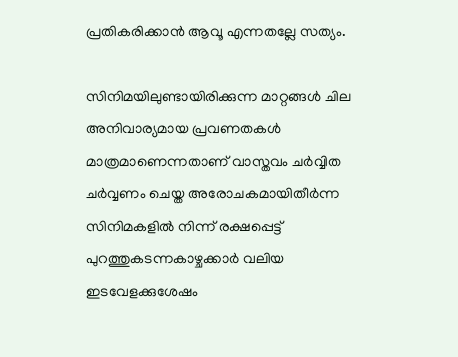പ്രതികരിക്കാന്‍ ആവൂ എന്നതല്ലേ സത്യം.

സിനിമയിലുണ്ടായിരിക്കുന്ന മാറ്റങ്ങള്‍ ചില അനിവാര്യമായ പ്രവണതകള്‍ മാത്രമാണെന്നതാണ് വാസ്തവം ചര്‍വ്വിത ചര്‍വ്വണം ചെയ്ത അരോചകമായിതീര്‍ന്ന സിനിമകളില്‍ നിന്ന് രക്ഷപ്പെട്ട് പുറത്തുകടന്നകാഴ്ചക്കാര്‍ വലിയ ഇടവേളക്കുശേഷം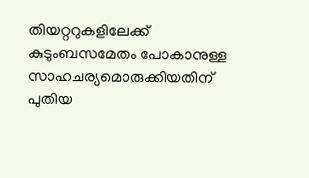തിയറ്ററുകളിലേക്ക് കുടുംബസമേതം പോകാനുള്ള സാഹചര്യമൊരുക്കിയതിന് പുതിയ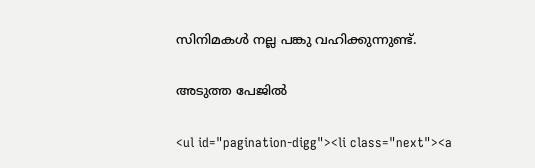സിനിമകള്‍ നല്ല പങ്കു വഹിക്കുന്നുണ്ട്.

അടുത്ത പേജില്‍

<ul id="pagination-digg"><li class="next"><a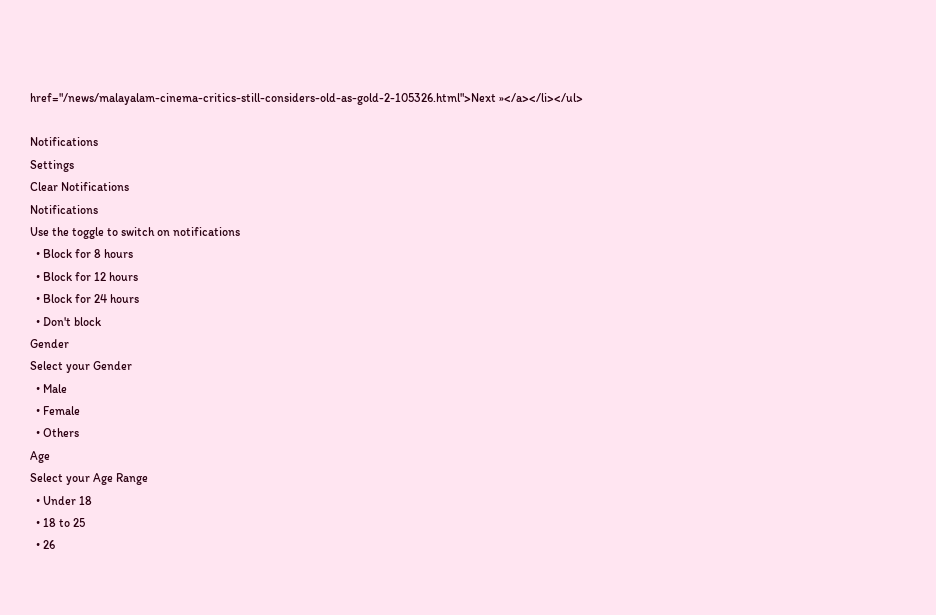href="/news/malayalam-cinema-critics-still-considers-old-as-gold-2-105326.html">Next »</a></li></ul>

Notifications
Settings
Clear Notifications
Notifications
Use the toggle to switch on notifications
  • Block for 8 hours
  • Block for 12 hours
  • Block for 24 hours
  • Don't block
Gender
Select your Gender
  • Male
  • Female
  • Others
Age
Select your Age Range
  • Under 18
  • 18 to 25
  • 26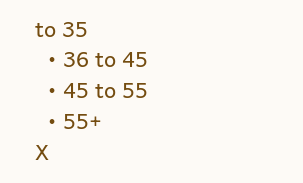to 35
  • 36 to 45
  • 45 to 55
  • 55+
X